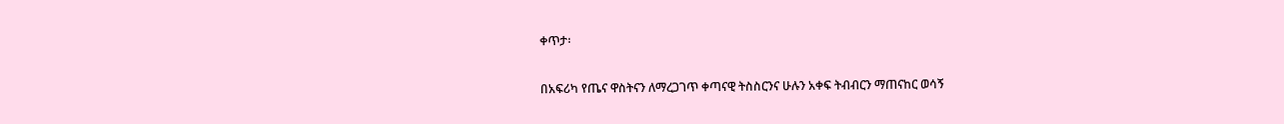ቀጥታ፡

በአፍሪካ የጤና ዋስትናን ለማረጋገጥ ቀጣናዊ ትስስርንና ሁሉን አቀፍ ትብብርን ማጠናከር ወሳኝ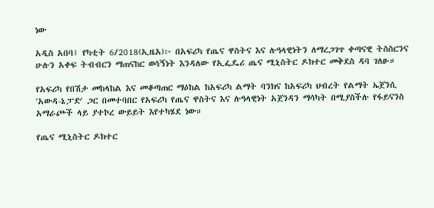ነው

አዲስ አበባ፤ የካቲት 6/2018(ኢዜአ)፦ በአፍሪካ የጤና ዋስትና እና ሉዓላዊነትን ለማረጋገጥ ቀጣናዊ ትስስርንና ሁሉን አቀፍ ትብብርን ማጠናከር ወሳኝነት እንዳለው የኢፌዴሪ ጤና ሚኒስትር ዶክተር መቅደስ ዳባ ገለፁ።

የአፍሪካ የበሽታ መከላከል እና መቆጣጠር ማዕከል ከአፍሪካ ልማት ባንክና ከአፍሪካ ህብረት የልማት ኤጀንሲ 'አውዳ-ኔፓድ' ጋር በመተባበር የአፍሪካ የጤና ዋስትና እና ሉዓላዊነት አጀንዳን ማሳካት በሚያስችሉ የፋይናንስ አማራጮች ላይ ያተኮረ ውይይት እየተካሄደ ነው።

የጤና ሚኒስትር ዶክተር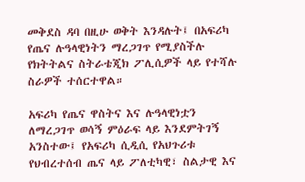መቅደስ ዳባ በዚሁ ወቅት እንዳሉት፤ በአፍሪካ የጤና ሉዓላዊነትን ማረጋገጥ የሚያስችሉ የክትትልና ስትራቴጂክ ፖሊሲዎች ላይ የተሻሉ ስራዎች ተሰርተዋል።

አፍሪካ የጤና ዋስትና እና ሉዓላዊነቷን ለማረጋገጥ ወሳኝ ምዕራፍ ላይ እንደምትገኝ አንስተው፤ የአፍሪካ ሲዲሲ የአህጉሪቱ የህብረተሰብ ጤና ላይ ፖለቲካዊ፣ ስልታዊ እና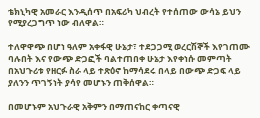ቴክኒካዊ አመራር እንዲሰጥ በአፍሪካ ህብረት የተሰጠው ውሳኔ ይህን የሚያረጋግጥ ነው ብለዋል።

ተለዋዋጭ በሆነ ዓለም አቀፋዊ ሁኔታ፣ ተደጋጋሚ ወረርሽኞች እየገጠሙ ባሉበት እና የውጭ ድጋፎች ባልተጠበቀ ሁኔታ እየቀነሱ መምጣት በአህጉሪቱ የዘርፉ ስራ ላይ ተጽዕኖ ከማሳደሩ በላይ በውጭ ድጋፍ ላይ ያለንን ጥገኝነት ያሳየ መሆኑን ጠቅሰዋል።

በመሆኑም አህጉራዊ አቅምን በማጠናከር ቀጣናዊ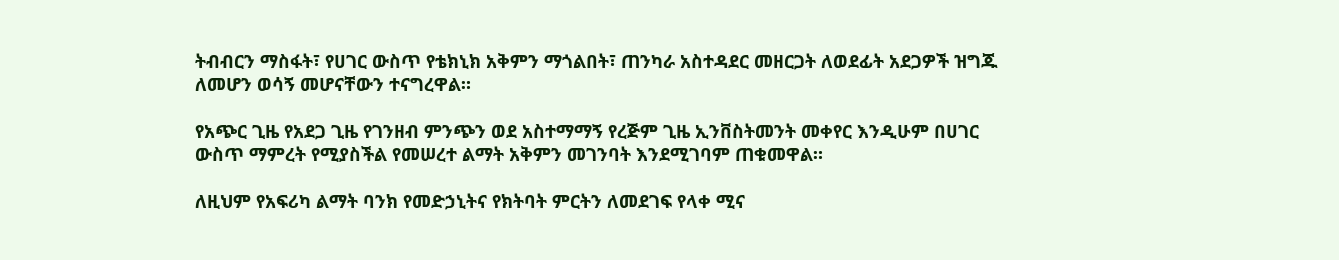ትብብርን ማስፋት፣ የሀገር ውስጥ የቴክኒክ አቅምን ማጎልበት፣ ጠንካራ አስተዳደር መዘርጋት ለወደፊት አደጋዎች ዝግጁ ለመሆን ወሳኝ መሆናቸውን ተናግረዋል።

የአጭር ጊዜ የአደጋ ጊዜ የገንዘብ ምንጭን ወደ አስተማማኝ የረጅም ጊዜ ኢንቨስትመንት መቀየር እንዲሁም በሀገር ውስጥ ማምረት የሚያስችል የመሠረተ ልማት አቅምን መገንባት እንደሚገባም ጠቁመዋል።

ለዚህም የአፍሪካ ልማት ባንክ የመድኃኒትና የክትባት ምርትን ለመደገፍ የላቀ ሚና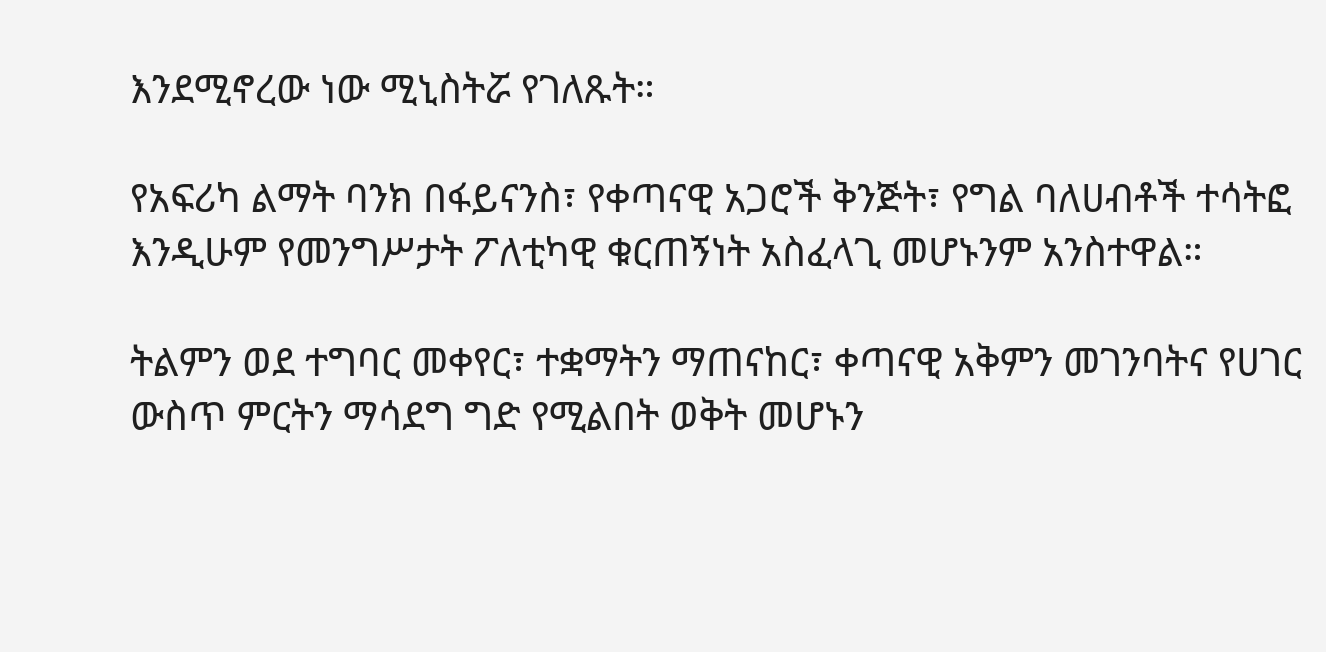እንደሚኖረው ነው ሚኒስትሯ የገለጹት።

የአፍሪካ ልማት ባንክ በፋይናንስ፣ የቀጣናዊ አጋሮች ቅንጅት፣ የግል ባለሀብቶች ተሳትፎ እንዲሁም የመንግሥታት ፖለቲካዊ ቁርጠኝነት አስፈላጊ መሆኑንም አንስተዋል።

ትልምን ወደ ተግባር መቀየር፣ ተቋማትን ማጠናከር፣ ቀጣናዊ አቅምን መገንባትና የሀገር ውስጥ ምርትን ማሳደግ ግድ የሚልበት ወቅት መሆኑን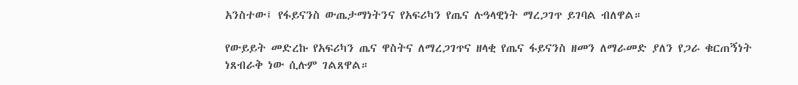አንስተው፤ የፋይናንስ ውጤታማነትንና የአፍሪካን የጤና ሉዓላዊነት ማረጋገጥ ይገባል ብለዋል።

የውይይት መድረኩ የአፍሪካን ጤና ዋስትና ለማረጋገጥና ዘላቂ የጤና ፋይናንስ ዘመን ለማራመድ ያለን የጋራ ቁርጠኝነት ነጸብራቅ ነው ሲሉም ገልጸዋል።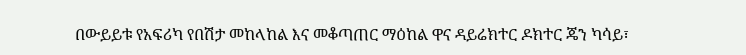በውይይቱ የአፍሪካ የበሽታ መከላከል እና መቆጣጠር ማዕከል ዋና ዳይሬክተር ዶክተር ጄን ካሳይ፣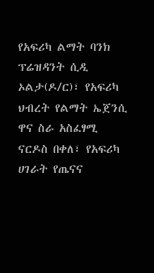የአፍሪካ ልማት ባንክ ፕሬዝዳንት ሲዲ ኦልታ(ዶ/ር)፣ የአፍሪካ ህብረት የልማት ኤጀንሲ ዋና ስራ አስፈፃሚ ናርዶስ በቀለ፣ የአፍሪካ ሀገራት የጤናና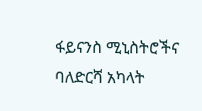ፋይናንስ ሚኒስትሮችና ባለድርሻ አካላት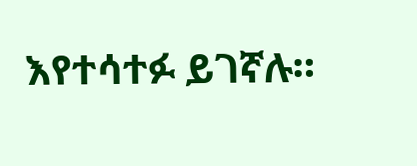እየተሳተፉ ይገኛሉ።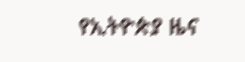የኢትዮጵያ ዜና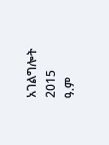አገልግሎት
2015
ዓ.ም